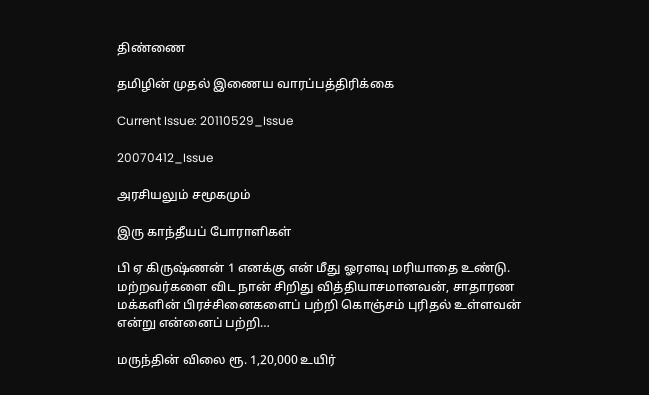திண்ணை

தமிழின் முதல் இணைய வாரப்பத்திரிக்கை

Current Issue: 20110529_Issue

20070412_Issue

அரசியலும் சமூகமும்

இரு காந்தீயப் போராளிகள்

பி ஏ கிருஷ்ணன் 1 எனக்கு என் மீது ஓரளவு மரியாதை உண்டு. மற்றவர்களை விட நான் சிறிது வித்தியாசமானவன், சாதாரண மக்களின் பிரச்சினைகளைப் பற்றி கொஞ்சம் புரிதல் உள்ளவன் என்று என்னைப் பற்றி…

மருந்தின் விலை ரூ. 1,20,000 உயிர்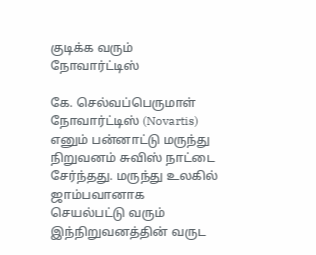குடிக்க வரும் நோவார்ட்டிஸ்

கே. செல்வப்பெருமாள் நோவார்ட்டிஸ் (Novartis) எனும் பன்னாட்டு மருந்து நிறுவனம் சுவிஸ் நாட்டை சேர்ந்தது. மருந்து உலகில் ஜாம்பவானாக செயல்பட்டு வரும் இந்நிறுவனத்தின் வருட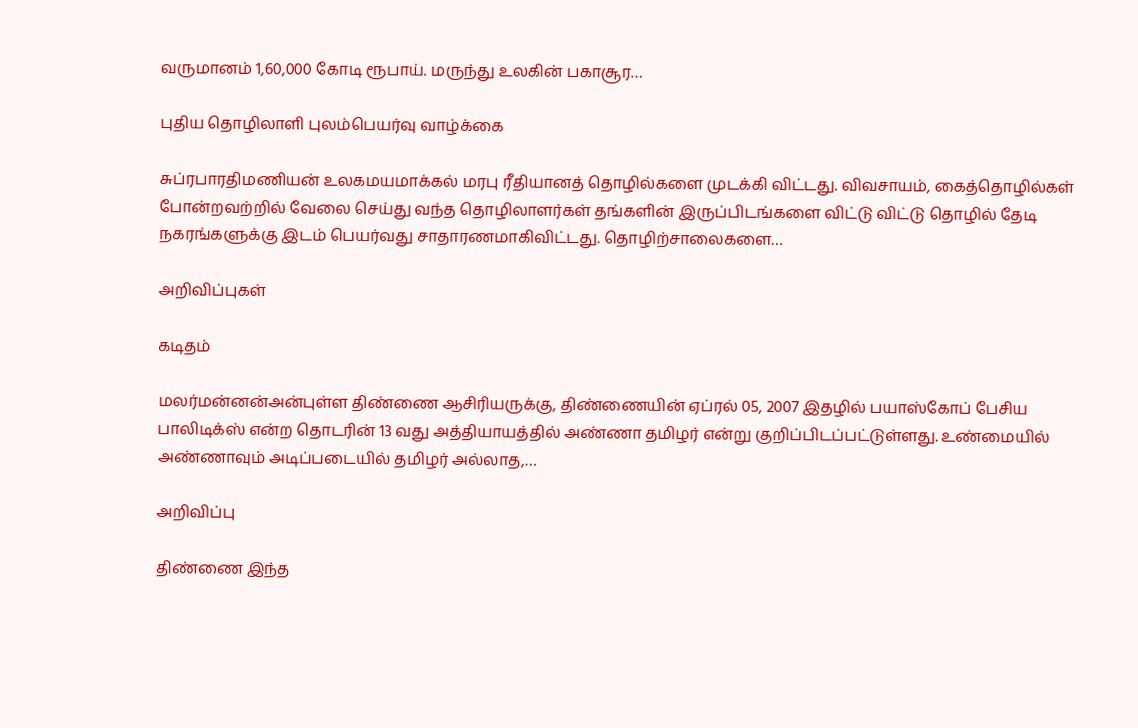வருமானம் 1,60,000 கோடி ரூபாய். மருந்து உலகின் பகாசூர…

புதிய தொழிலாளி புலம்பெயர்வு வாழ்க்கை

சுப்ரபாரதிமணியன் உலகமயமாக்கல் மரபு ரீதியானத் தொழில்களை முடக்கி விட்டது. விவசாயம், கைத்தொழில்கள் போன்றவற்றில் வேலை செய்து வந்த தொழிலாளர்கள் தங்களின் இருப்பிடங்களை விட்டு விட்டு தொழில் தேடி நகரங்களுக்கு இடம் பெயர்வது சாதாரணமாகிவிட்டது. தொழிற்சாலைகளை…

அறிவிப்புகள்

கடிதம்

மலர்மன்னன்அன்புள்ள திண்ணை ஆசிரியருக்கு, திண்ணையின் ஏப்ரல் 05, 2007 இதழில் பயாஸ்கோப் பேசிய பாலிடிக்ஸ் என்ற தொடரின் 13 வது அத்தியாயத்தில் அண்ணா தமிழர் என்று குறிப்பிடப்பட்டுள்ளது. உண்மையில் அண்ணாவும் அடிப்படையில் தமிழர் அல்லாத,…

அறிவிப்பு

திண்ணை இந்த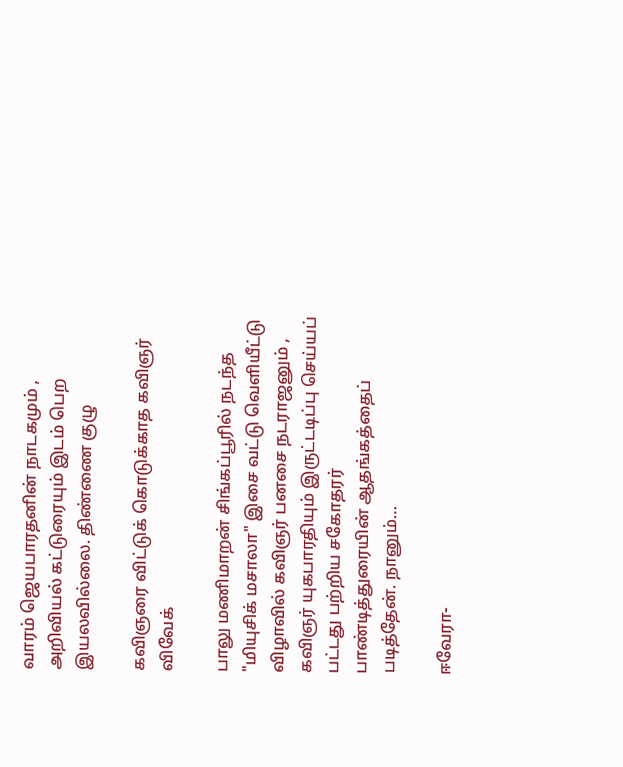வாரம் ஜெயபாரதனின் நாடகமும் , அறிவியல் கட்டுரையும் இடம் பெற இயலவில்லை. திண்ணை குழு

கவிஞரை விட்டுக் கொடுக்காத கவிஞர் விவேக்

பாலு மணிமாறன் சிங்கப்பூரில் நடந்த "மியுசிக் மசாலா" இசை வட்டு வெளியீட்டு விழாவில் கவிஞர் பனசை நடராஜனும் , கவிஞர் யுகபாரதியும் இருட்டடிப்பு செய்யப் பட்டது பற்றிய சகோதரர் பாண்டித்துரையின் ஆதங்கத்தைப் படித்தேன். நானும்…

ஈவேரா-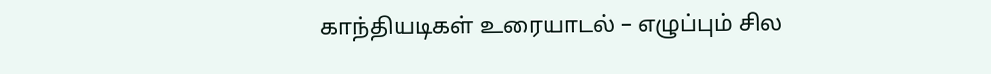காந்தியடிகள் உரையாடல் – எழுப்பும் சில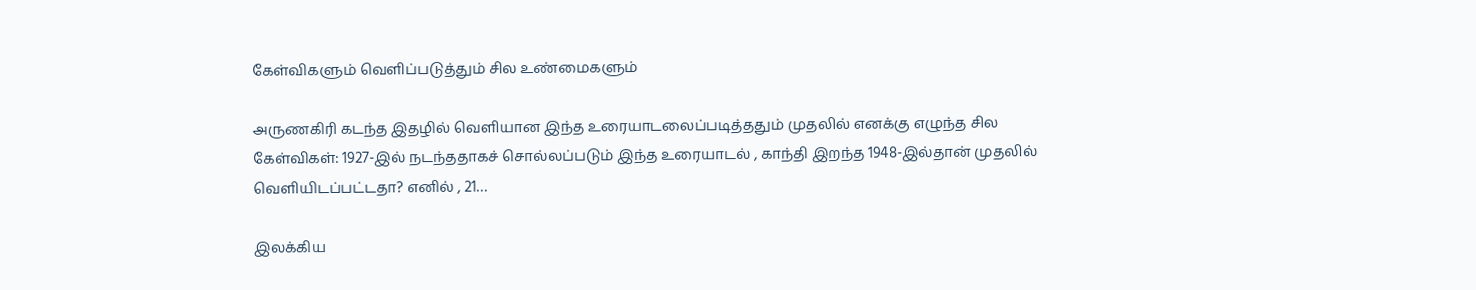கேள்விகளும் வெளிப்படுத்தும் சில உண்மைகளும்

அருணகிரி கடந்த இதழில் வெளியான இந்த உரையாடலைப்படித்ததும் முதலில் எனக்கு எழுந்த சில கேள்விகள்: 1927-இல் நடந்ததாகச் சொல்லப்படும் இந்த உரையாடல் , காந்தி இறந்த 1948-இல்தான் முதலில் வெளியிடப்பட்டதா? எனில் , 21…

இலக்கிய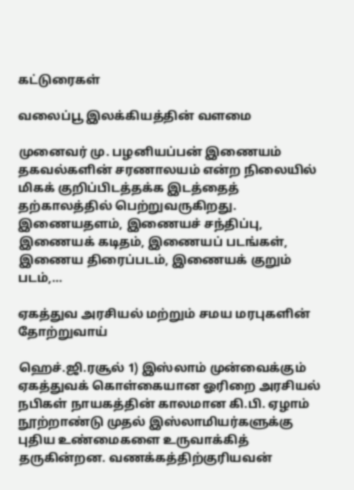கட்டுரைகள்

வலைப்பூ இலக்கியத்தின் வளமை

முனைவர் மு. பழனியப்பன் இணையம் தகவல்களின் சரணாலயம் என்ற நிலையில் மிகக் குறிப்பிடத்தக்க இடத்தைத் தற்காலத்தில் பெற்றுவருகிறது. இணையதளம், இணையச் சந்திப்பு, இணையக் கடிதம், இணையப் படங்கள், இணைய திரைப்படம், இணையக் குறும் படம்,…

ஏகத்துவ அரசியல் மற்றும் சமய மரபுகளின் தோற்றுவாய்

ஹெச்.ஜி.ரசூல் 1) இஸ்லாம் முன்வைக்கும் ஏகத்துவக் கொள்கையான ஓரிறை அரசியல் நபிகள் நாயகத்தின் காலமான கி.பி. ஏழாம் நூற்றாண்டு முதல் இஸ்லாமியர்களுக்கு புதிய உண்மைகளை உருவாக்கித் தருகின்றன. வணக்கத்திற்குரியவன்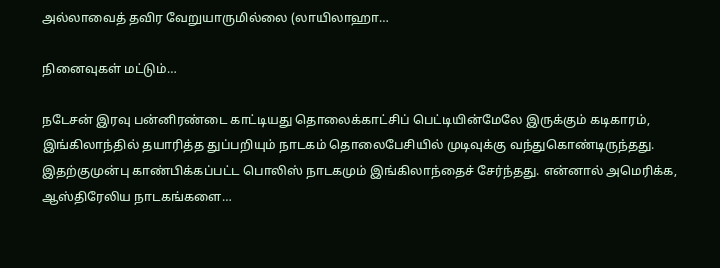அல்லாவைத் தவிர வேறுயாருமில்லை (லாயிலாஹா…

நினைவுகள் மட்டும்…

நடேசன் இரவு பன்னிரண்டை காட்டியது தொலைக்காட்சிப் பெட்டியின்மேலே இருக்கும் கடிகாரம், இங்கிலாந்தில் தயாரித்த துப்பறியும் நாடகம் தொலைபேசியில் முடிவுக்கு வந்துகொண்டிருந்தது. இதற்குமுன்பு காண்பிக்கப்பட்ட பொலிஸ் நாடகமும் இங்கிலாந்தைச் சேர்ந்தது. என்னால் அமெரிக்க, ஆஸ்திரேலிய நாடகங்களை…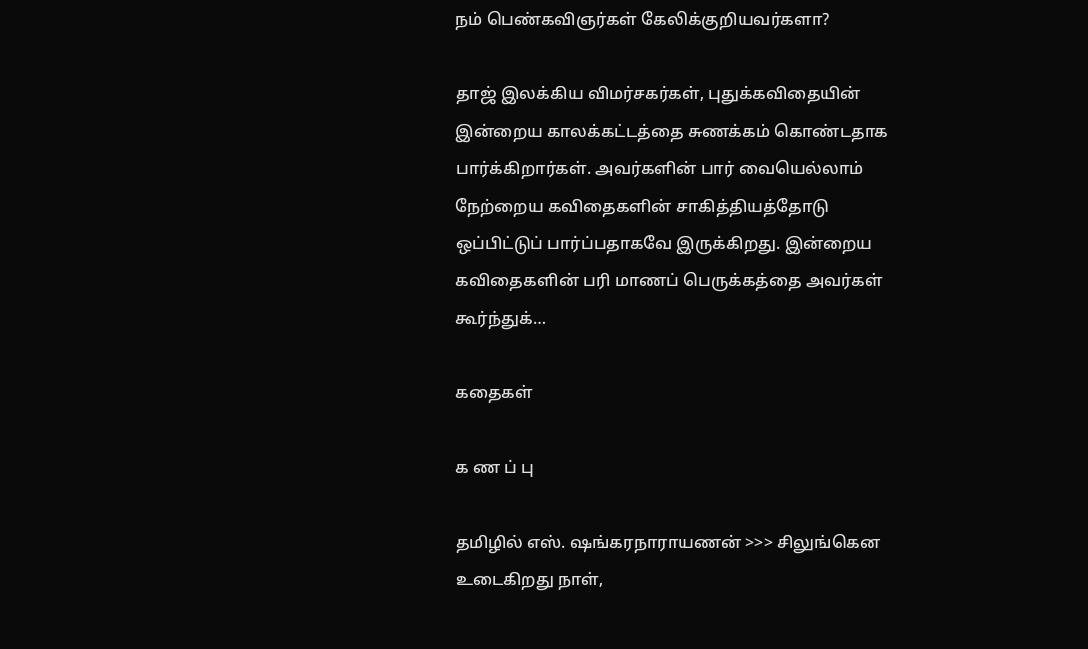நம் பெண்கவிஞர்கள் கேலிக்குறியவர்களா?

தாஜ் இலக்கிய விமர்சகர்கள், புதுக்கவிதையின் இன்றைய காலக்கட்டத்தை சுணக்கம் கொண்டதாக பார்க்கிறார்கள். அவர்களின் பார் வையெல்லாம் நேற்றைய கவிதைகளின் சாகித்தியத்தோடு ஒப்பிட்டுப் பார்ப்பதாகவே இருக்கிறது. இன்றைய கவிதைகளின் பரி மாணப் பெருக்கத்தை அவர்கள் கூர்ந்துக்…

கதைகள்

க ண ப் பு

தமிழில் எஸ். ஷங்கரநாராயணன் >>> சிலுங்கென உடைகிறது நாள்,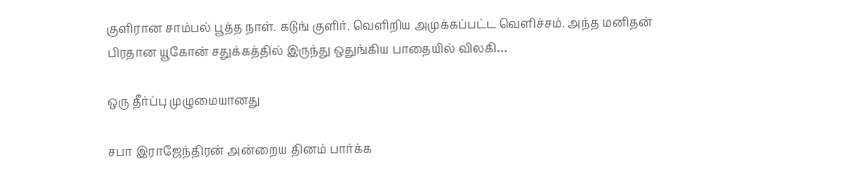குளிரான சாம்பல் பூத்த நாள். கடுங் குளிர். வெளிறிய அமுக்கப்பட்ட வெளிச்சம். அந்த மனிதன் பிரதான யூகோன் சதுக்கத்தில் இருந்து ஒதுங்கிய பாதையில் விலகி…

ஒரு தீர்ப்பு முழுமையானது

சபா இராஜேந்திரன் அன்றைய தினம் பார்க்க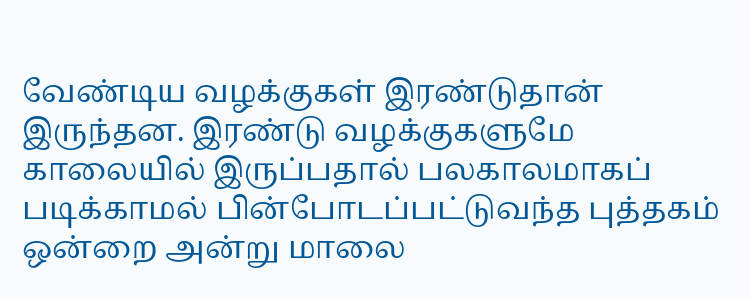வேண்டிய வழக்குகள் இரண்டுதான் இருந்தன. இரண்டு வழக்குகளுமே காலையில் இருப்பதால் பலகாலமாகப் படிக்காமல் பின்போடப்பட்டுவந்த புத்தகம் ஒன்றை அன்று மாலை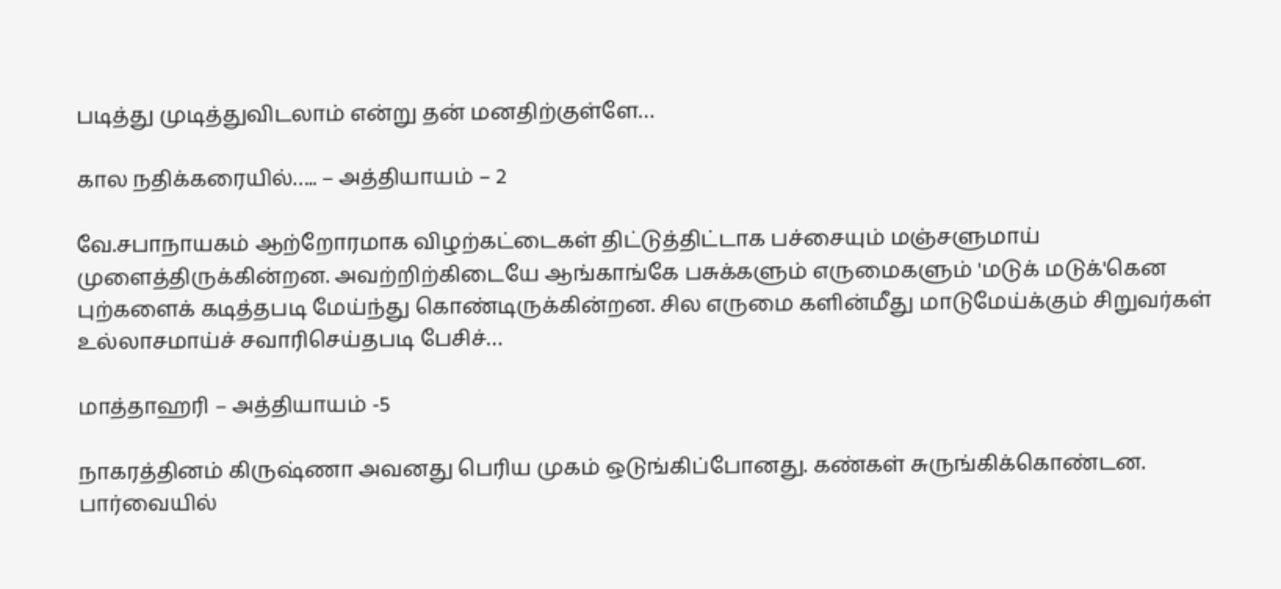படித்து முடித்துவிடலாம் என்று தன் மனதிற்குள்ளே…

கால நதிக்கரையில்….. – அத்தியாயம் – 2

வே.சபாநாயகம் ஆற்றோரமாக விழற்கட்டைகள் திட்டுத்திட்டாக பச்சையும் மஞ்சளுமாய் முளைத்திருக்கின்றன. அவற்றிற்கிடையே ஆங்காங்கே பசுக்களும் எருமைகளும் 'மடுக் மடுக்'கென புற்களைக் கடித்தபடி மேய்ந்து கொண்டிருக்கின்றன. சில எருமை களின்மீது மாடுமேய்க்கும் சிறுவர்கள் உல்லாசமாய்ச் சவாரிசெய்தபடி பேசிச்…

மாத்தாஹரி – அத்தியாயம் -5

நாகரத்தினம் கிருஷ்ணா அவனது பெரிய முகம் ஒடுங்கிப்போனது. கண்கள் சுருங்கிக்கொண்டன. பார்வையில்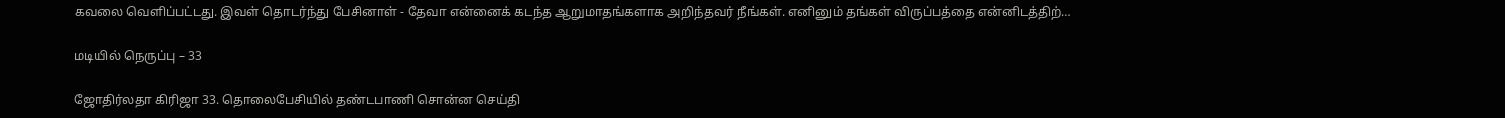கவலை வெளிப்பட்டது. இவள் தொடர்ந்து பேசினாள் - தேவா என்னைக் கடந்த ஆறுமாதங்களாக அறிந்தவர் நீங்கள். எனினும் தங்கள் விருப்பத்தை என்னிடத்திற்…

மடியில் நெருப்பு – 33

ஜோதிர்லதா கிரிஜா 33. தொலைபேசியில் தண்டபாணி சொன்ன செய்தி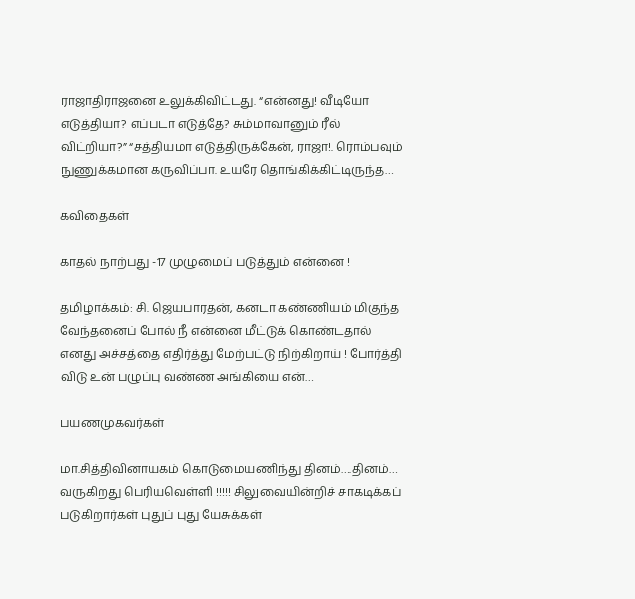ராஜாதிராஜனை உலுக்கிவிட்டது. “என்னது! வீடியோ எடுத்தியா? எப்படா எடுத்தே? சும்மாவானும் ரீல் விட்றியா?” “சத்தியமா எடுத்திருக்கேன், ராஜா!. ரொம்பவும் நுணுக்கமான கருவிப்பா. உயரே தொங்கிக்கிட்டிருந்த…

கவிதைகள்

காதல் நாற்பது -17 முழுமைப் படுத்தும் என்னை !

தமிழாக்கம்: சி. ஜெயபாரதன், கனடா கண்ணியம் மிகுந்த வேந்தனைப் போல் நீ என்னை மீட்டுக் கொண்டதால் எனது அச்சத்தை எதிர்த்து மேற்பட்டு நிற்கிறாய் ! போர்த்தி விடு உன் பழுப்பு வண்ண அங்கியை என்…

பயணமுகவர்கள்

மா.சித்திவினாயகம் கொடுமையணிந்து தினம்….தினம்… வருகிறது பெரியவெள்ளி !!!!! சிலுவையின்றிச் சாகடிக்கப் படுகிறார்கள் புதுப் புது யேசுக்கள்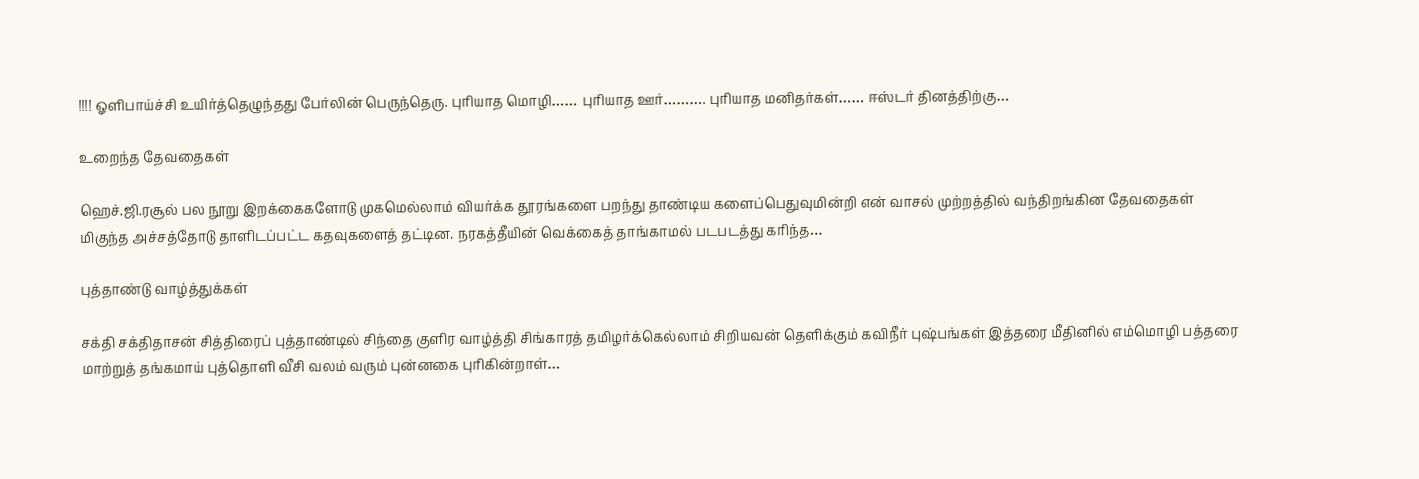!!!! ஓளிபாய்ச்சி உயிர்த்தெழுந்தது பேர்லின் பெருந்தெரு. புரியாத மொழி…… புரியாத ஊர்………. புரியாத மனிதர்கள்…… ஈஸ்டர் தினத்திற்கு…

உறைந்த தேவதைகள்

ஹெச்.ஜி.ரசூல் பல நூறு இறக்கைகளோடு முகமெல்லாம் வியர்க்க தூரங்களை பறந்து தாண்டிய களைப்பெதுவுமின்றி என் வாசல் முற்றத்தில் வந்திறங்கின தேவதைகள் மிகுந்த அச்சத்தோடு தாளிடப்பட்ட கதவுகளைத் தட்டின. நரகத்தீயின் வெக்கைத் தாங்காமல் படபடத்து கரிந்த…

புத்தாண்டு வாழ்த்துக்கள்

சக்தி சக்திதாசன் சித்திரைப் புத்தாண்டில் சிந்தை குளிர வாழ்த்தி சிங்காரத் தமிழர்க்கெல்லாம் சிறியவன் தெளிக்கும் கவிநீர் புஷ்பங்கள் இத்தரை மீதினில் எம்மொழி பத்தரை மாற்றுத் தங்கமாய் புத்தொளி வீசி வலம் வரும் புன்னகை புரிகின்றாள்…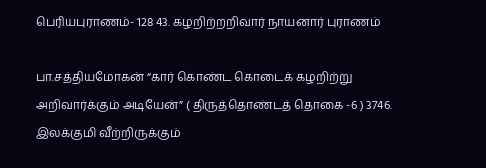பெரியபுராணம்- 128 43. கழறிற்றறிவார் நாயனார் புராணம்

பா.சத்தியமோகன் “கார் கொண்ட கொடைக் கழறிற்று அறிவார்க்கும் அடியேன்” ( திருத்தொண்டத் தொகை -6 ) 3746. இலக்குமி வீற்றிருக்கும்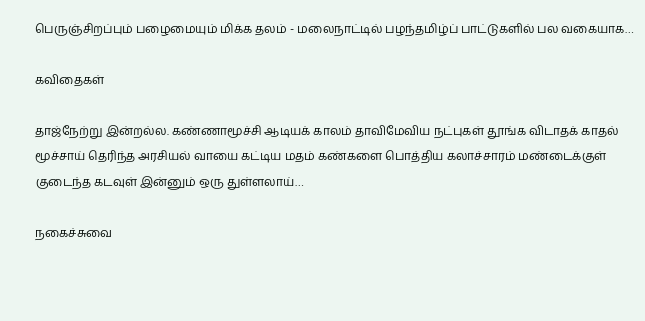பெருஞ்சிறப்பும் பழைமையும் மிக்க தலம் - மலைநாட்டில் பழந்தமிழ்ப் பாட்டுகளில் பல வகையாக…

கவிதைகள்

தாஜ்நேற்று இன்றல்ல. கண்ணாமூச்சி ஆடியக் காலம் தாவிமேவிய நட்புகள் தூங்க விடாதக் காதல் மூச்சாய் தெரிந்த அரசியல் வாயை கட்டிய மதம் கண்களை பொத்திய கலாச்சாரம் மண்டைக்குள் குடைந்த கடவுள் இன்னும் ஒரு துள்ளலாய்…

நகைச்சுவை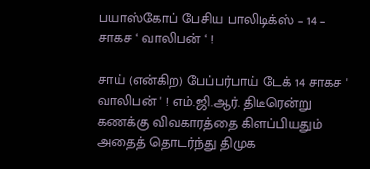பயாஸ்கோப் பேசிய பாலிடிக்ஸ் – 14 – சாகச ‘ வாலிபன் ‘ !

சாய் (என்கிற) பேப்பர்பாய் டேக் 14 சாகச ' வாலிபன் ' ! எம்.ஜி.ஆர். திடீரென்று கணக்கு விவகாரத்தை கிளப்பியதும் அதைத் தொடர்ந்து திமுக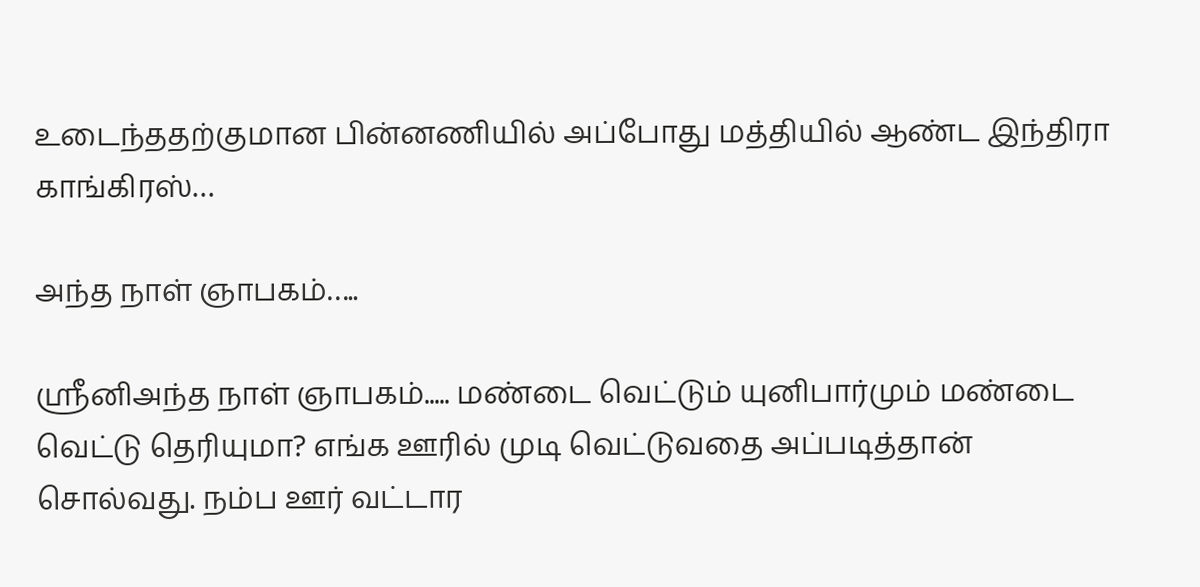உடைந்ததற்குமான பின்னணியில் அப்போது மத்தியில் ஆண்ட இந்திரா காங்கிரஸ்…

அந்த நாள் ஞாபகம்…..

ஸ்ரீனிஅந்த நாள் ஞாபகம்..... மண்டை வெட்டும் யுனிபார்மும் மண்டை வெட்டு தெரியுமா? எங்க ஊரில் முடி வெட்டுவதை அப்படித்தான் சொல்வது. நம்ப ஊர் வட்டார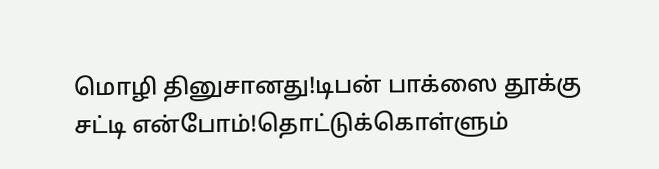மொழி தினுசானது!டிபன் பாக்ஸை தூக்கு சட்டி என்போம்!தொட்டுக்கொள்ளும்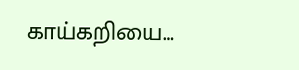காய்கறியை…